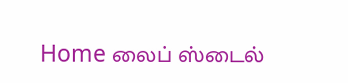Home லைப் ஸ்டைல்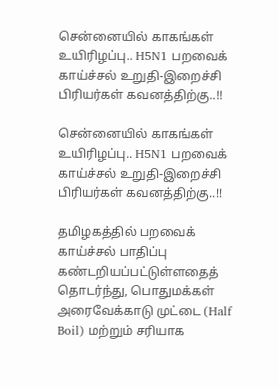சென்னையில் காகங்கள் உயிரிழப்பு.. H5N1 பறவைக் காய்ச்சல் உறுதி-இறைச்சி பிரியர்கள் கவனத்திற்கு..!!

சென்னையில் காகங்கள் உயிரிழப்பு.. H5N1 பறவைக் காய்ச்சல் உறுதி-இறைச்சி பிரியர்கள் கவனத்திற்கு..!!

தமிழகத்தில் பறவைக் காய்ச்சல் பாதிப்பு கண்டறியப்பட்டுள்ளதைத் தொடர்ந்து, பொதுமக்கள் அரைவேக்காடு முட்டை (Half Boil) மற்றும் சரியாக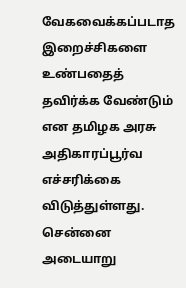வேகவைக்கப்படாத இறைச்சிகளை உண்பதைத் தவிர்க்க வேண்டும் என தமிழக அரசு அதிகாரப்பூர்வ எச்சரிக்கை விடுத்துள்ளது. சென்னை அடையாறு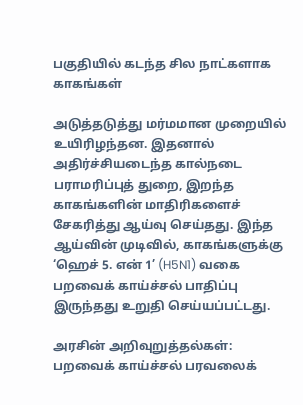பகுதியில் கடந்த சில நாட்களாக காகங்கள்

அடுத்தடுத்து மர்மமான முறையில் உயிரிழந்தன. இதனால் அதிர்ச்சியடைந்த கால்நடை பராமரிப்புத் துறை, இறந்த காகங்களின் மாதிரிகளைச் சேகரித்து ஆய்வு செய்தது. இந்த ஆய்வின் முடிவில், காகங்களுக்கு ‘ஹெச் 5. என் 1’ (H5N1) வகை பறவைக் காய்ச்சல் பாதிப்பு இருந்தது உறுதி செய்யப்பட்டது.

அரசின் அறிவுறுத்தல்கள்: பறவைக் காய்ச்சல் பரவலைக்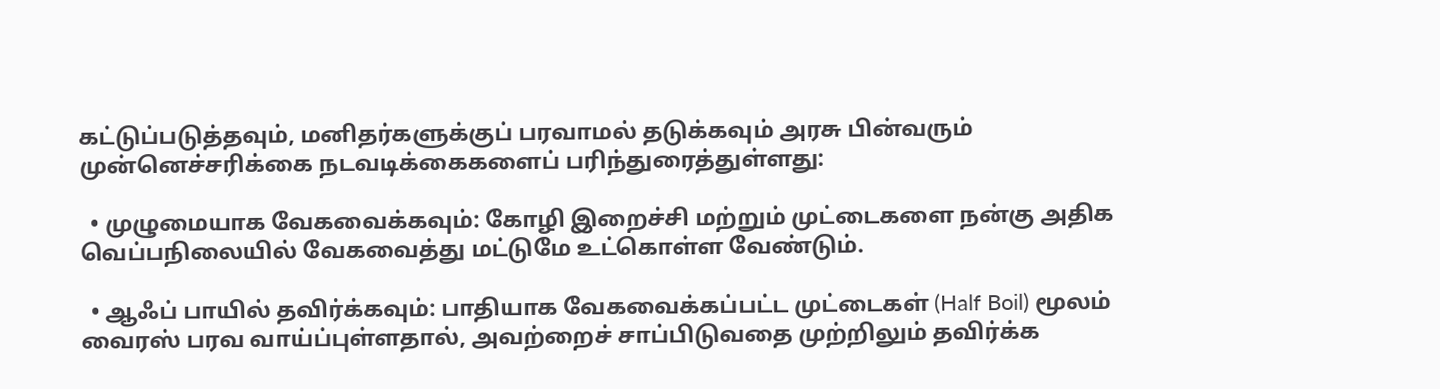கட்டுப்படுத்தவும், மனிதர்களுக்குப் பரவாமல் தடுக்கவும் அரசு பின்வரும் முன்னெச்சரிக்கை நடவடிக்கைகளைப் பரிந்துரைத்துள்ளது:

  • முழுமையாக வேகவைக்கவும்: கோழி இறைச்சி மற்றும் முட்டைகளை நன்கு அதிக வெப்பநிலையில் வேகவைத்து மட்டுமே உட்கொள்ள வேண்டும்.

  • ஆஃப் பாயில் தவிர்க்கவும்: பாதியாக வேகவைக்கப்பட்ட முட்டைகள் (Half Boil) மூலம் வைரஸ் பரவ வாய்ப்புள்ளதால், அவற்றைச் சாப்பிடுவதை முற்றிலும் தவிர்க்க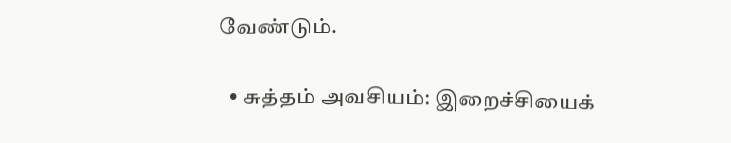வேண்டும்.

  • சுத்தம் அவசியம்: இறைச்சியைக்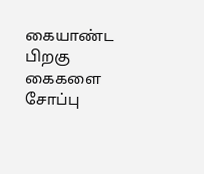கையாண்ட பிறகு கைகளை சோப்பு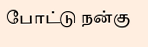போட்டு நன்கு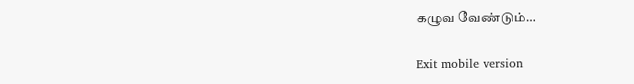கழுவ வேண்டும்…

Exit mobile version